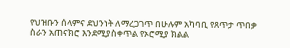የህዝቡን ሰላምና ደህንነት ለማረጋገጥ በሁሉም አካባቢ የጸጥታ ጥበቃ ስራን አጠናክሮ እንደሚያስቀጥል የኦሮሚያ ክልል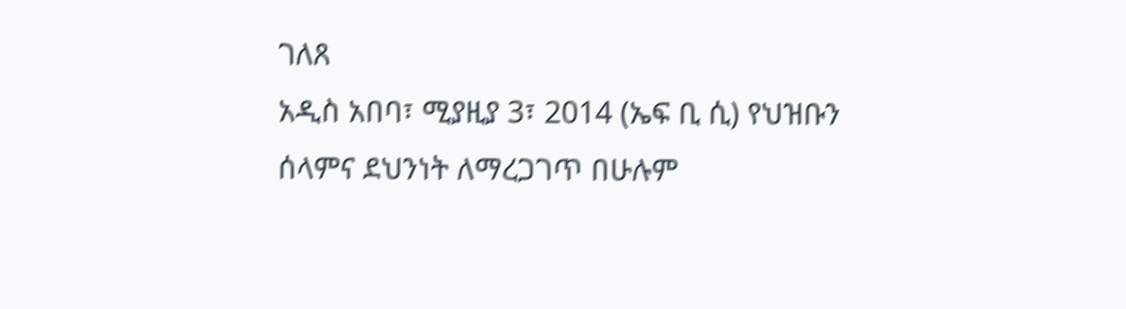ገለጸ
አዲስ አበባ፣ ሚያዚያ 3፣ 2014 (ኤፍ ቢ ሲ) የህዝቡን ሰላምና ደህንነት ለማረጋገጥ በሁሉም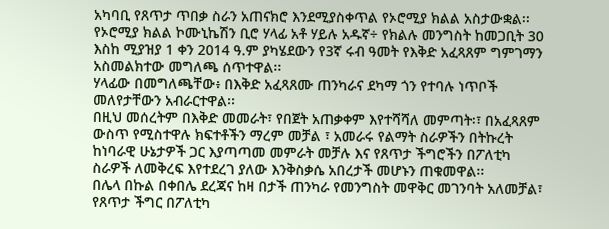አካባቢ የጸጥታ ጥበቃ ስራን አጠናክሮ እንደሚያስቀጥል የኦሮሚያ ክልል አስታውቋል፡፡
የኦሮሚያ ክልል ኮሙኒኬሽን ቢሮ ሃላፊ አቶ ሃይሉ አዱኛ÷ የክልሉ መንግስት ከመጋቢት 30 እስከ ሚያዝያ 1 ቀን 2014 ዓ.ም ያካሄደውን የ3ኛ ሩብ ዓመት የእቅድ አፈጻጸም ግምገማን አስመልክተው መግለጫ ሰጥተዋል፡፡
ሃላፊው በመግለጫቸው፥ በእቅድ አፈጻጸሙ ጠንካራና ደካማ ጎን የተባሉ ነጥቦች መለየታቸውን አብራርተዋል፡፡
በዚህ መሰረትም በእቅድ መመራት፣ የበጀት አጠቃቀም እየተሻሻለ መምጣት፡፣ በአፈጻጸም ውስጥ የሚስተዋሉ ክፍተቶችን ማረም መቻል ፣ አመራሩ የልማት ስራዎችን በትኩረት ከነባራዊ ሁኔታዎች ጋር እያጣጣመ መምራት መቻሉ እና የጸጥታ ችግሮችን በፖለቲካ ስራዎች ለመቅረፍ እየተደረገ ያለው እንቅስቃሴ አበረታች መሆኑን ጠቁመዋል፡፡
በሌላ በኩል በቀበሌ ደረጃና ከዛ በታች ጠንካራ የመንግስት መዋቅር መገንባት አለመቻል፣ የጸጥታ ችግር በፖለቲካ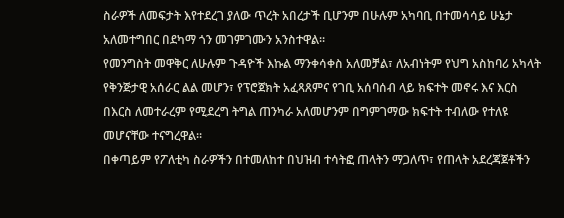ስራዎች ለመፍታት እየተደረገ ያለው ጥረት አበረታች ቢሆንም በሁሉም አካባቢ በተመሳሳይ ሁኔታ አለመተግበር በደካማ ጎን መገምገሙን አንስተዋል፡፡
የመንግስት መዋቅር ለሁሉም ጉዳዮች እኩል ማንቀሳቀስ አለመቻል፣ ለአብነትም የህግ አስከባሪ አካላት የቅንጅታዊ አሰራር ልል መሆን፣ የፕሮጀክት አፈጻጸምና የገቢ አሰባሰብ ላይ ክፍተት መኖሩ እና እርስ በእርስ ለመተራረም የሚደረግ ትግል ጠንካራ አለመሆንም በግምገማው ክፍተት ተብለው የተለዩ መሆናቸው ተናግረዋል፡፡
በቀጣይም የፖለቲካ ስራዎችን በተመለከተ በህዝብ ተሳትፎ ጠላትን ማጋለጥ፣ የጠላት አደረጃጀቶችን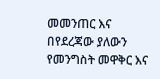መመንጠር እና በየደረጃው ያለውን የመንግስት መዋቅር እና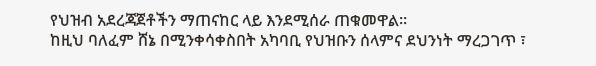የህዝብ አደረጃጀቶችን ማጠናከር ላይ እንደሚሰራ ጠቁመዋል፡፡
ከዚህ ባለፈም ሸኔ በሚንቀሳቀስበት አካባቢ የህዝቡን ሰላምና ደህንነት ማረጋገጥ ፣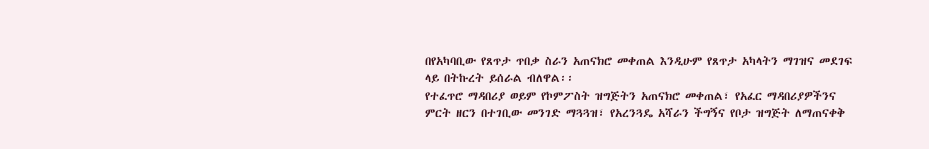በየአካባቢው የጸጥታ ጥበቃ ስራን አጠናክሮ መቀጠል እንዲሁም የጸጥታ አካላትን ማገዝና መደገፍ ላይ በትኩረት ይሰራል ብለዋል፡፡
የተፈጥሮ ማዳበሪያ ወይም የኮምፖስት ዝግጅትን አጠናክሮ መቀጠል፣ የአፈር ማዳበሪያዎችንና ምርት ዘርን በተገቢው መንገድ ማጓጓዝ፣ የአረንጓዴ አሻራን ችግኝና የቦታ ዝግጅት ለማጠናቀቅ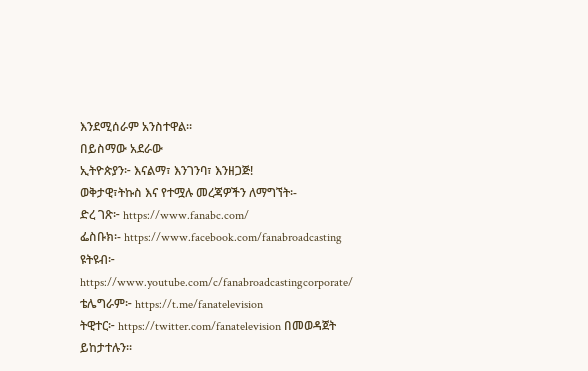እንደሚሰራም አንስተዋል፡፡
በይስማው አደራው
ኢትዮጵያን፦ እናልማ፣ እንገንባ፣ እንዘጋጅ!
ወቅታዊ፣ትኩስ እና የተሟሉ መረጃዎችን ለማግኘት፡-
ድረ ገጽ፦ https://www.fanabc.com/
ፌስቡክ፡- https://www.facebook.com/fanabroadcasting
ዩትዩብ፦ https://www.youtube.com/c/fanabroadcastingcorporate/
ቴሌግራም፦ https://t.me/fanatelevision
ትዊተር፦ https://twitter.com/fanatelevision በመወዳጀት ይከታተሉን፡፡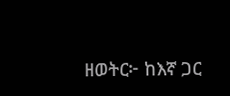ዘወትር፦ ከእኛ ጋር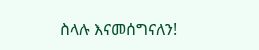ስላሉ እናመሰግናለን!